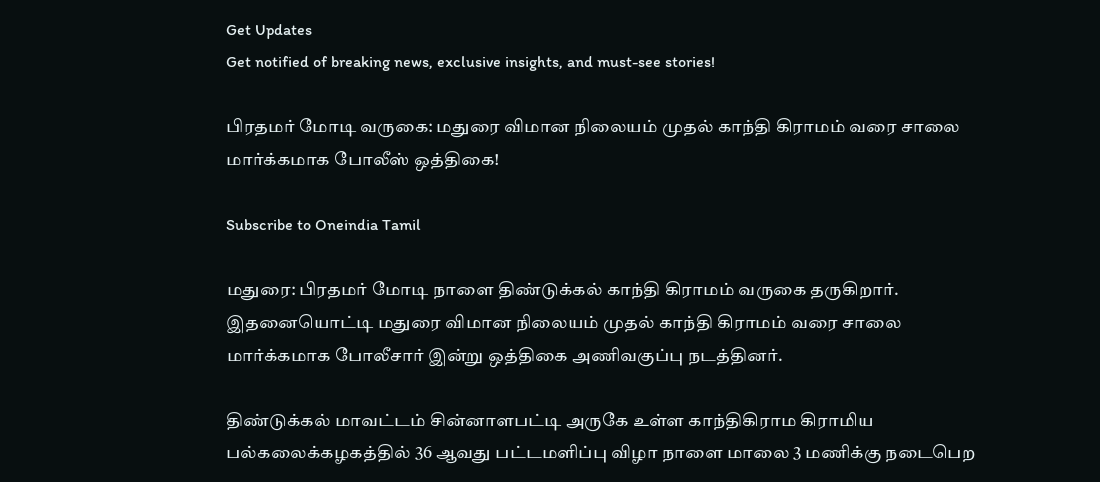Get Updates
Get notified of breaking news, exclusive insights, and must-see stories!

பிரதமர் மோடி வருகை: மதுரை விமான நிலையம் முதல் காந்தி கிராமம் வரை சாலை மார்க்கமாக போலீஸ் ஒத்திகை!

Subscribe to Oneindia Tamil

மதுரை: பிரதமர் மோடி நாளை திண்டுக்கல் காந்தி கிராமம் வருகை தருகிறார். இதனையொட்டி மதுரை விமான நிலையம் முதல் காந்தி கிராமம் வரை சாலை மார்க்கமாக போலீசார் இன்று ஒத்திகை அணிவகுப்பு நடத்தினர்.

திண்டுக்கல் மாவட்டம் சின்னாளபட்டி அருகே உள்ள காந்திகிராம கிராமிய பல்கலைக்கழகத்தில் 36 ஆவது பட்டமளிப்பு விழா நாளை மாலை 3 மணிக்கு நடைபெற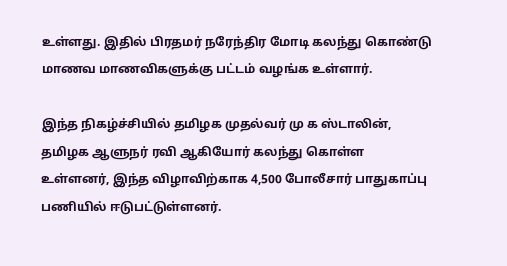உள்ளது. இதில் பிரதமர் நரேந்திர மோடி கலந்து கொண்டு மாணவ மாணவிகளுக்கு பட்டம் வழங்க உள்ளார்.

இந்த நிகழ்ச்சியில் தமிழக முதல்வர் மு க ஸ்டாலின், தமிழக ஆளுநர் ரவி ஆகியோர் கலந்து கொள்ள உள்ளனர், இந்த விழாவிற்காக 4,500 போலீசார் பாதுகாப்பு பணியில் ஈடுபட்டுள்ளனர்.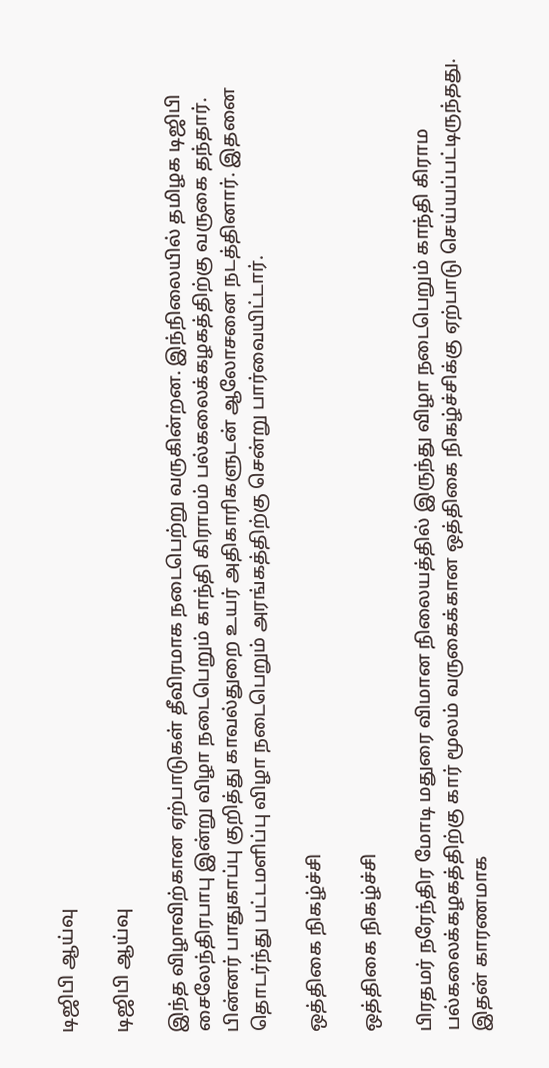டிஜிபி ஆய்வு

டிஜிபி ஆய்வு

இந்த விழாவிற்கான ஏற்பாடுகள் தீவிரமாக நடைபெற்று வருகின்றன. இந்நிலையில் தமிழக டிஜிபி சைலேந்திரபாபு இன்று விழா நடைபெறும் காந்தி கிராமம் பல்கலைக்கழகத்திற்கு வருகை தந்தார். பின்னர் பாதுகாப்பு குறித்து காவல்துறை உயர் அதிகாரிகளுடன் ஆலோசனை நடத்தினார். இதனை தொடர்ந்து பட்டமளிப்பு விழா நடைபெறும் அரங்கத்திற்கு சென்று பார்வையிட்டார்.

ஒத்திகை நிகழ்ச்சி

ஒத்திகை நிகழ்ச்சி

பிரதமர் நரேந்திர மோடி மதுரை விமான நிலையத்தில் இருந்து விழா நடைபெறும் காந்தி கிராம பல்கலைக்கழகத்திற்கு கார் மூலம் வருகைக்கான ஒத்திகை நிகழ்ச்சிக்கு ஏற்பாடு செய்யப்பட்டிருந்தது. இதன் காரணமாக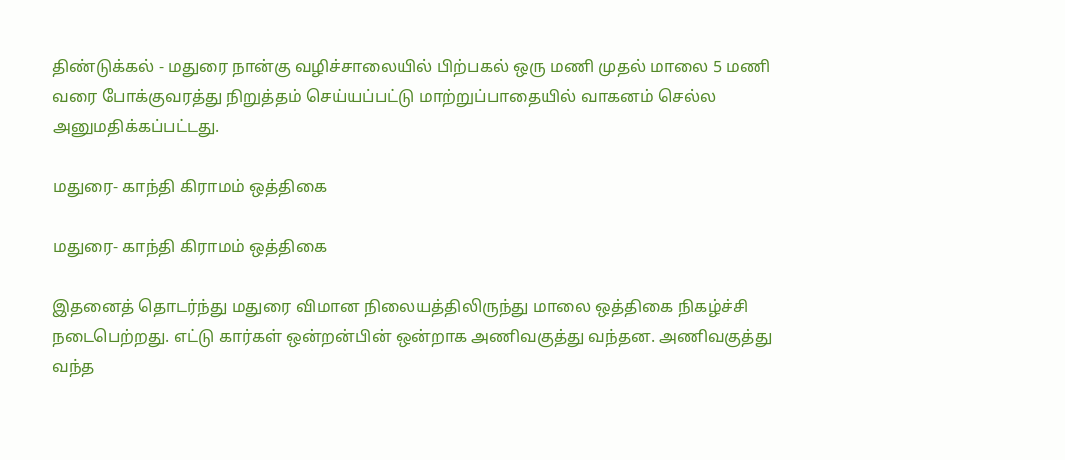திண்டுக்கல் - மதுரை நான்கு வழிச்சாலையில் பிற்பகல் ஒரு மணி முதல் மாலை 5 மணி வரை போக்குவரத்து நிறுத்தம் செய்யப்பட்டு மாற்றுப்பாதையில் வாகனம் செல்ல அனுமதிக்கப்பட்டது.

மதுரை- காந்தி கிராமம் ஒத்திகை

மதுரை- காந்தி கிராமம் ஒத்திகை

இதனைத் தொடர்ந்து மதுரை விமான நிலையத்திலிருந்து மாலை ஒத்திகை நிகழ்ச்சி நடைபெற்றது. எட்டு கார்கள் ஒன்றன்பின் ஒன்றாக அணிவகுத்து வந்தன. அணிவகுத்து வந்த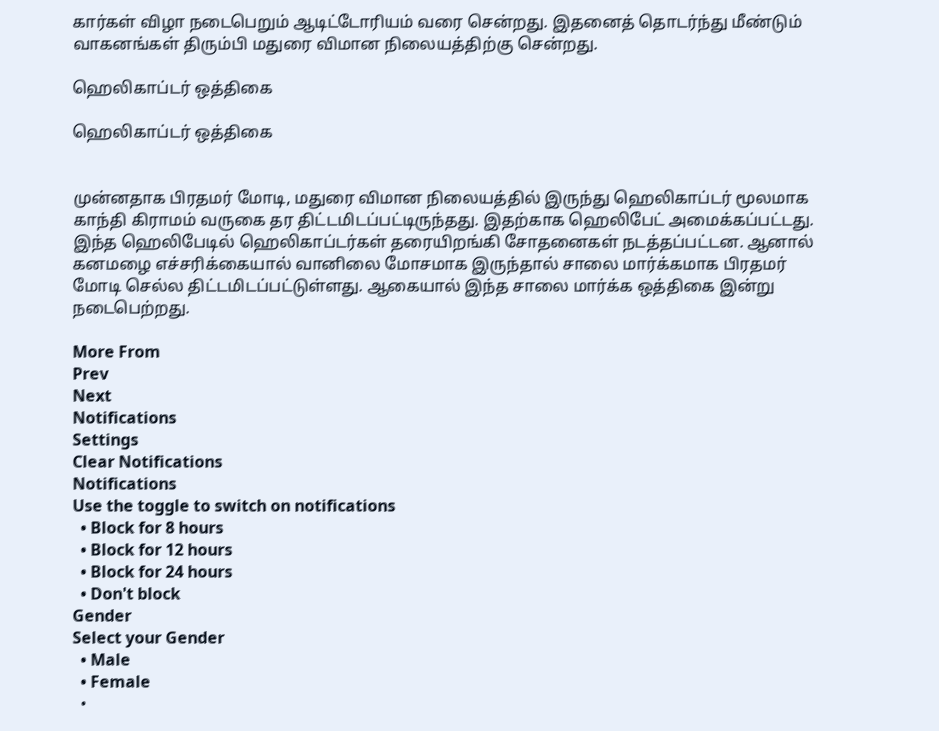கார்கள் விழா நடைபெறும் ஆடிட்டோரியம் வரை சென்றது. இதனைத் தொடர்ந்து மீண்டும் வாகனங்கள் திரும்பி மதுரை விமான நிலையத்திற்கு சென்றது.

ஹெலிகாப்டர் ஒத்திகை

ஹெலிகாப்டர் ஒத்திகை


முன்னதாக பிரதமர் மோடி, மதுரை விமான நிலையத்தில் இருந்து ஹெலிகாப்டர் மூலமாக காந்தி கிராமம் வருகை தர திட்டமிடப்பட்டிருந்தது. இதற்காக ஹெலிபேட் அமைக்கப்பட்டது. இந்த ஹெலிபேடில் ஹெலிகாப்டர்கள் தரையிறங்கி சோதனைகள் நடத்தப்பட்டன. ஆனால் கனமழை எச்சரிக்கையால் வானிலை மோசமாக இருந்தால் சாலை மார்க்கமாக பிரதமர் மோடி செல்ல திட்டமிடப்பட்டுள்ளது. ஆகையால் இந்த சாலை மார்க்க ஒத்திகை இன்று நடைபெற்றது.

More From
Prev
Next
Notifications
Settings
Clear Notifications
Notifications
Use the toggle to switch on notifications
  • Block for 8 hours
  • Block for 12 hours
  • Block for 24 hours
  • Don't block
Gender
Select your Gender
  • Male
  • Female
  •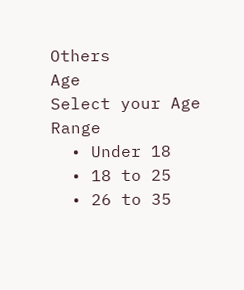Others
Age
Select your Age Range
  • Under 18
  • 18 to 25
  • 26 to 35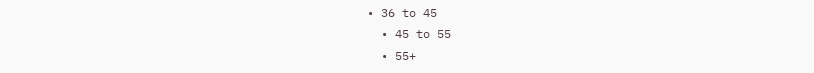• 36 to 45
  • 45 to 55
  • 55+